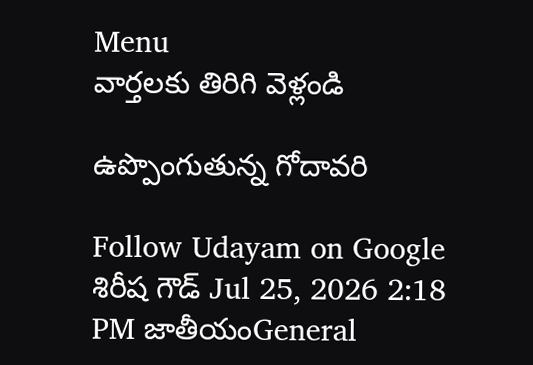Menu
వార్తలకు తిరిగి వెళ్లండి

ఉప్పొంగుతున్న గోదావరి

Follow Udayam on Google
శిరీష గౌడ్ Jul 25, 2026 2:18 PM జాతీయంGeneral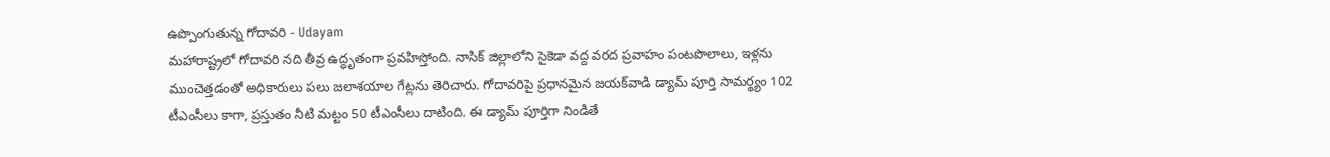ఉప్పొంగుతున్న గోదావరి - Udayam
మహారాష్ట్రలో గోదావరి నది తీవ్ర ఉద్ధృతంగా ప్రవహిస్తోంది. నాసిక్ జిల్లాలోని సైకెడా వద్ద వరద ప్రవాహం పంటపొలాలు, ఇళ్లను ముంచెత్తడంతో అధికారులు పలు జలాశయాల గేట్లను తెరిచారు. గోదావరిపై ప్రధానమైన జయక్‌వాడి డ్యామ్ పూర్తి సామర్థ్యం 102 టీఎంసీలు కాగా, ప్రస్తుతం నీటి మట్టం 50 టీఎంసీలు దాటింది. ఈ డ్యామ్ పూర్తిగా నిండితే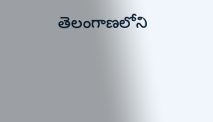తెలంగాణలోని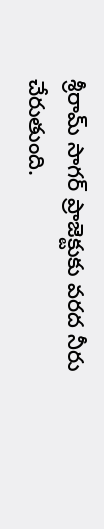శ్రీరామ్ సాగర్ ప్రాజెక్టుకు వరద నీరు చేరుతుంది.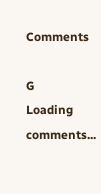Comments

G
Loading comments...